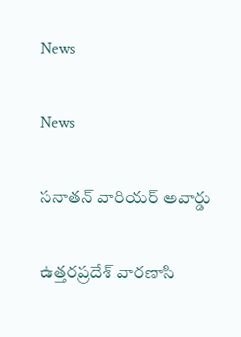News

News

సనాతన్ వారియర్ అవార్డు

ఉత్తరప్రదేశ్ వారణాసి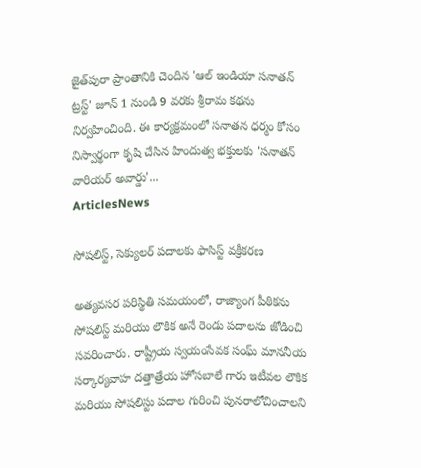జైత్‌పురా ప్రాంతానికి చెందిన 'ఆల్ ఇండియా సనాతన్ ట్రస్ట్' జూన్ 1 నుండి 9 వరకు శ్రీరామ కథను నిర్వహించింది. ఈ కార్యక్రమంలో సనాతన ధర్మం కోసం నిస్వార్థంగా కృషి చేసిన హిందుత్వ భక్తులకు 'సనాతన్ వారియర్ అవార్డు'...
ArticlesNews

సోషలిస్ట్, సెక్యులర్ పదాలకు ఫాసిస్ట్ వక్రీకరణ

అత్యవసర పరిస్థితి సమయంలో, రాజ్యాంగ పీఠికను సోషలిస్ట్ మరియు లౌకిక అనే రెండు పదాలను జోడించి సవరించారు. రాష్ట్రీయ స్వయంసేవక సంఘ్ మాననీయ సర్కార్యవాహ దత్తాత్రేయ హోసబాలే గారు ఇటీవల లౌకిక మరియు సోషలిస్టు పదాల గురించి పునరాలోచించాలని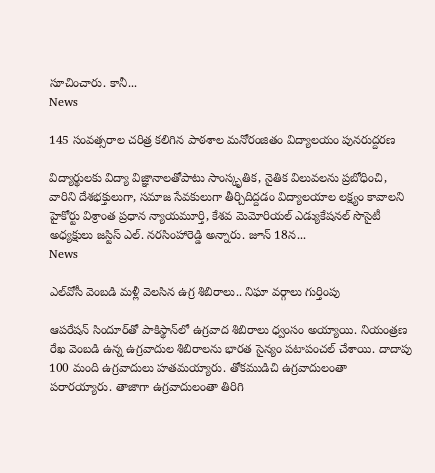సూచించారు. కానీ...
News

145 సంవత్సరాల చరిత్ర కలిగిన పాఠశాల మనోరంజితం విద్యాలయం పునరుద్దరణ

విద్యార్థులకు విద్యా విజ్ఞానాలతోపాటు సాంస్కృతిక, నైతిక విలువలను ప్రబోధించి, వారిని దేశభక్తులుగా, సమాజ సేవకులుగా తీర్చిదిద్దడం విద్యాలయాల లక్ష్యం కావాలని హైకోర్టు విశ్రాంత ప్రధాన న్యాయమూర్తి, కేశవ మెమోరియల్ ఎడ్యుకేషనల్ సొసైటీ అధ్యక్షులు జస్టిస్ ఎల్. నరసింహారెడ్డి అన్నారు. జూన్ 18న...
News

ఎల్‌వోసీ వెంబడి మళ్లీ వెలసిన ఉగ్ర శిబిరాలు.. నిఘా వర్గాలు గుర్తింపు

ఆపరేషన్ సిందూర్‌తో పాకిస్థాన్‌లో ఉగ్రవాద శిబిరాలు ధ్వంసం అయ్యాయి. నియంత్రణ రేఖ వెంబడి ఉన్న ఉగ్రవాదుల శిబిరాలను భారత సైన్యం పటాపంచల్ చేశాయి. దాదాపు 100 మంది ఉగ్రవాదులు హతమయ్యారు. తోకముడిచి ఉగ్రవాదులంతా పరారయ్యారు. తాజాగా ఉగ్రవాదులంతా తిరిగి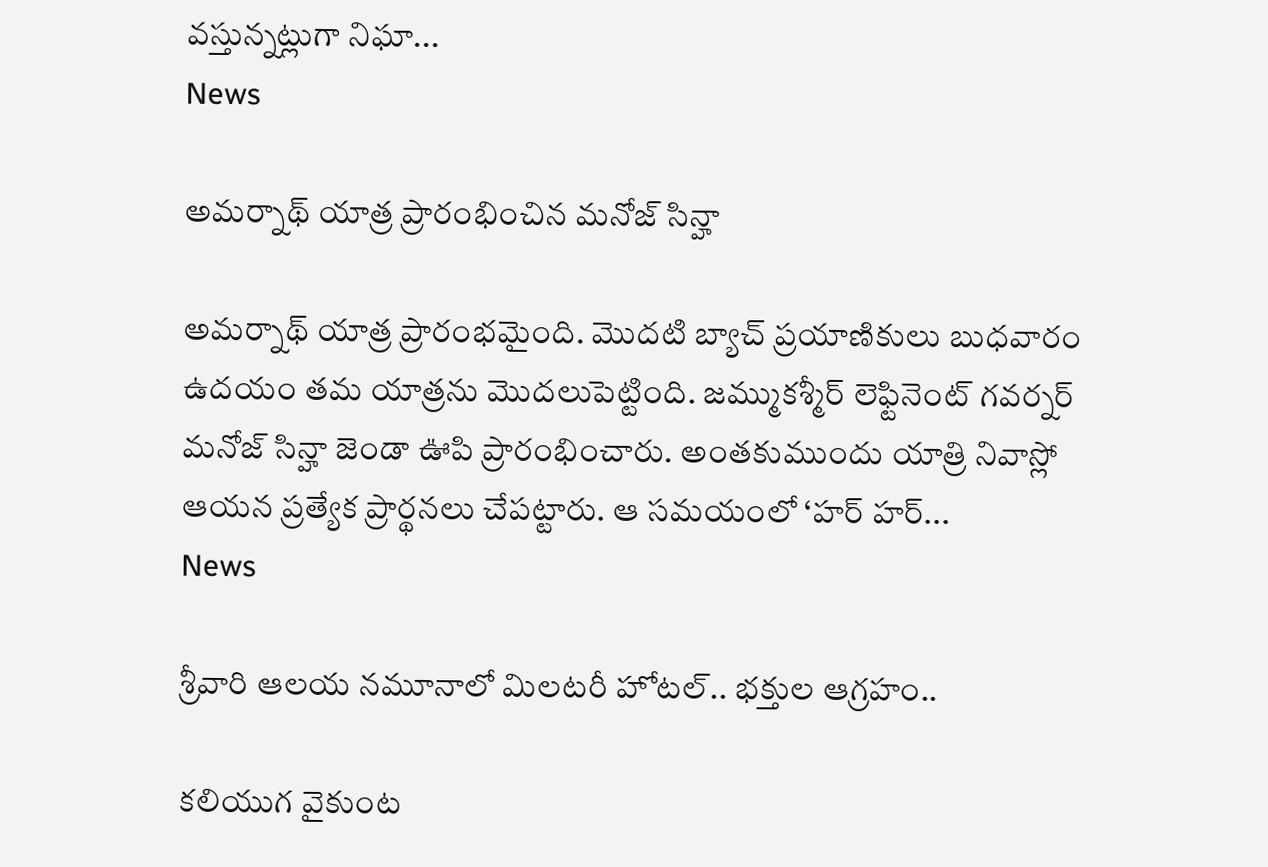వస్తున్నట్లుగా నిఘా...
News

అమర్నాథ్ యాత్ర ప్రారంభించిన మనోజ్ సిన్హా

అమర్నాథ్ యాత్ర ప్రారంభమైంది. మొదటి బ్యాచ్ ప్రయాణికులు బుధవారం ఉదయం తమ యాత్రను మొదలుపెట్టింది. జమ్ముకశ్మీర్ లెఫ్టినెంట్ గవర్నర్ మనోజ్ సిన్హా జెండా ఊపి ప్రారంభించారు. అంతకుముందు యాత్రి నివాస్లో ఆయన ప్రత్యేక ప్రార్థనలు చేపట్టారు. ఆ సమయంలో ‘హర్ హర్...
News

శ్రీవారి ఆలయ నమూనాలో మిలటరీ హోటల్.. భక్తుల ఆగ్రహం..

కలియుగ వైకుంట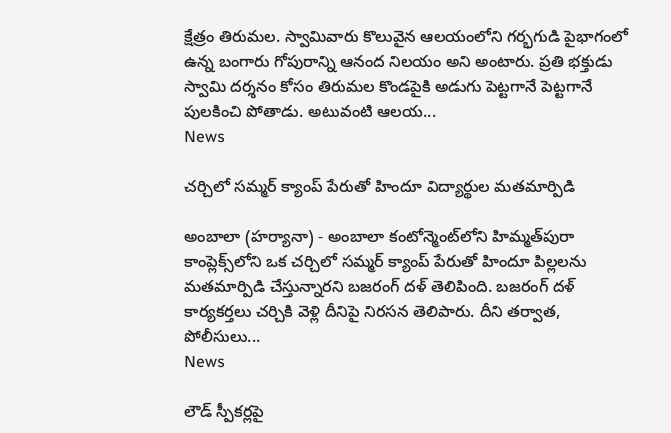క్షేత్రం తిరుమల. స్వామివారు కొలువైన ఆలయంలోని గర్భగుడి పైభాగంలో ఉన్న బంగారు గోపురాన్ని ఆనంద నిలయం అని అంటారు. ప్రతి భక్తుడు స్వామి దర్శనం కోసం తిరుమల కొండపైకి అడుగు పెట్టగానే పెట్టగానే పులకించి పోతాడు. అటువంటి ఆలయ...
News

చర్చిలో సమ్మర్ క్యాంప్ పేరుతో హిందూ విద్యార్థుల మతమార్పిడి

అంబాలా (హర్యానా) - అంబాలా కంటోన్మెంట్‌లోని హిమ్మత్‌పురా కాంప్లెక్స్‌లోని ఒక చర్చిలో సమ్మర్ క్యాంప్ పేరుతో హిందూ పిల్లలను మతమార్పిడి చేస్తున్నారని బజరంగ్ దళ్ తెలిపింది. బజరంగ్ దళ్ కార్యకర్తలు చర్చికి వెళ్లి దీనిపై నిరసన తెలిపారు. దీని తర్వాత, పోలీసులు...
News

లౌడ్ స్పీకర్లపై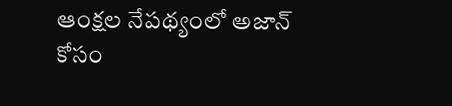ఆంక్షల నేపథ్యంలో అజాన్ కోసం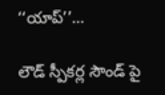‘‘యాప్’’…

లౌడ్ స్పీకర్ల సౌండ్ పై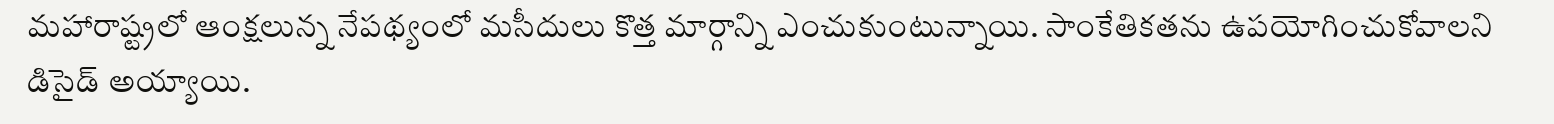మహారాష్ట్రలో ఆంక్షలున్న నేపథ్యంలో మసీదులు కొత్త మార్గాన్ని ఎంచుకుంటున్నాయి. సాంకేతికతను ఉపయోగించుకోవాలని డిసైడ్ అయ్యాయి.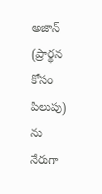అజాన్ (ప్రార్థన కోసం పిలుపు) ను నేరుగా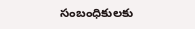సంబంధికులకు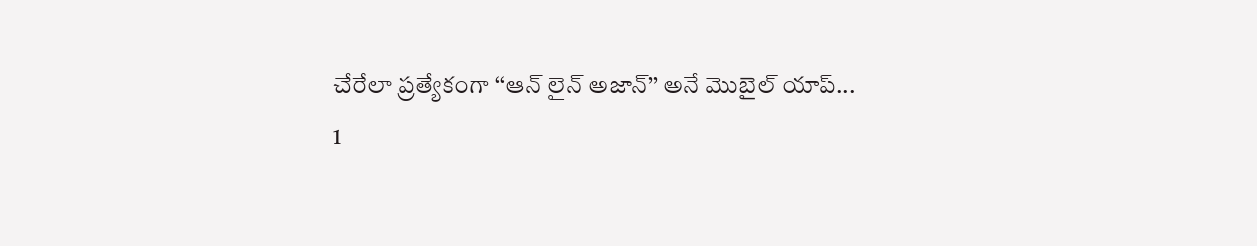చేరేలా ప్రత్యేకంగా ‘‘ఆన్ లైన్ అజాన్’’ అనే మొబైల్ యాప్...
1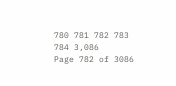780 781 782 783 784 3,086
Page 782 of 3086